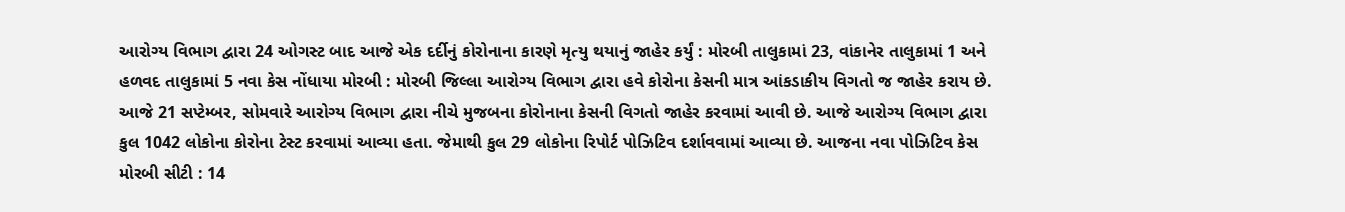આરોગ્ય વિભાગ દ્વારા 24 ઓગસ્ટ બાદ આજે એક દર્દીનું કોરોનાના કારણે મૃત્યુ થયાનું જાહેર કર્યું : મોરબી તાલુકામાં 23, વાંકાનેર તાલુકામાં 1 અને હળવદ તાલુકામાં 5 નવા કેસ નોંધાયા મોરબી : મોરબી જિલ્લા આરોગ્ય વિભાગ દ્વારા હવે કોરોના કેસની માત્ર આંકડાકીય વિગતો જ જાહેર કરાય છે. આજે 21 સપ્ટેમ્બર, સોમવારે આરોગ્ય વિભાગ દ્વારા નીચે મુજબના કોરોનાના કેસની વિગતો જાહેર કરવામાં આવી છે. આજે આરોગ્ય વિભાગ દ્વારા કુલ 1042 લોકોના કોરોના ટેસ્ટ કરવામાં આવ્યા હતા. જેમાથી કુલ 29 લોકોના રિપોર્ટ પોઝિટિવ દર્શાવવામાં આવ્યા છે. આજના નવા પોઝિટિવ કેસ મોરબી સીટી : 14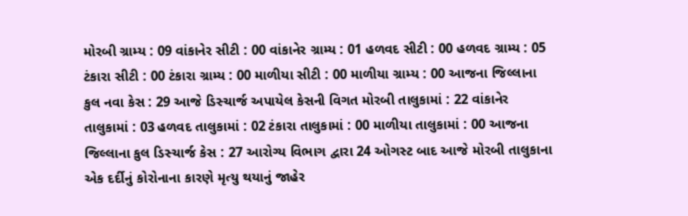મોરબી ગ્રામ્ય : 09 વાંકાનેર સીટી : 00 વાંકાનેર ગ્રામ્ય : 01 હળવદ સીટી : 00 હળવદ ગ્રામ્ય : 05 ટંકારા સીટી : 00 ટંકારા ગ્રામ્ય : 00 માળીયા સીટી : 00 માળીયા ગ્રામ્ય : 00 આજના જિલ્લાના કુલ નવા કેસ : 29 આજે ડિસ્ચાર્જ અપાયેલ કેસની વિગત મોરબી તાલુકામાં : 22 વાંકાનેર તાલુકામાં : 03 હળવદ તાલુકામાં : 02 ટંકારા તાલુકામાં : 00 માળીયા તાલુકામાં : 00 આજના જિલ્લાના કુલ ડિસ્ચાર્જ કેસ : 27 આરોગ્ય વિભાગ દ્વારા 24 ઓગસ્ટ બાદ આજે મોરબી તાલુકાના એક દર્દીનું કોરોનાના કારણે મૃત્યુ થયાનું જાહેર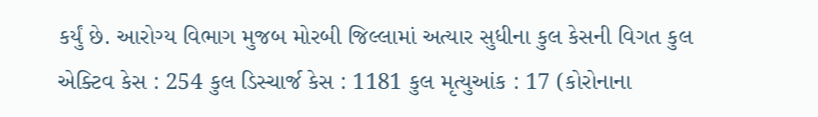કર્યું છે. આરોગ્ય વિભાગ મુજબ મોરબી જિલ્લામાં અત્યાર સુધીના કુલ કેસની વિગત કુલ એક્ટિવ કેસ : 254 કુલ ડિસ્ચાર્જ કેસ : 1181 કુલ મૃત્યુઆંક : 17 (કોરોનાના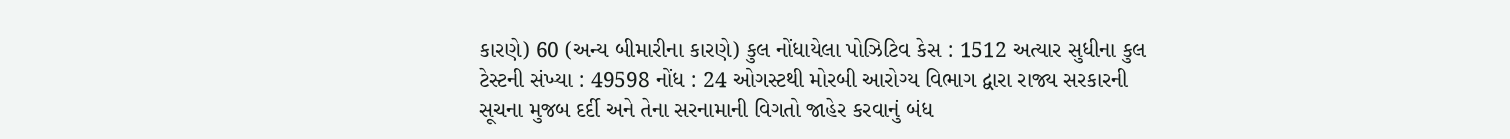કારણે) 60 (અન્ય બીમારીના કારણે) કુલ નોંધાયેલા પોઝિટિવ કેસ : 1512 અત્યાર સુધીના કુલ ટેસ્ટની સંખ્યા : 49598 નોંધ : 24 ઓગસ્ટથી મોરબી આરોગ્ય વિભાગ દ્વારા રાજ્ય સરકારની સૂચના મુજબ દર્દી અને તેના સરનામાની વિગતો જાહેર કરવાનું બંધ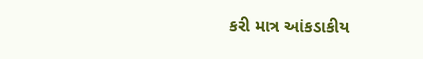કરી માત્ર આંકડાકીય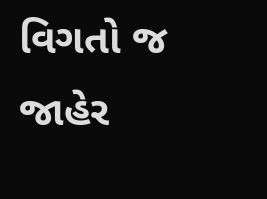વિગતો જ જાહેર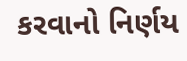કરવાનો નિર્ણય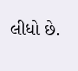લીધો છે.